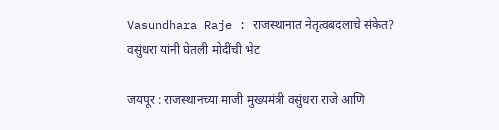Vasundhara Raje : राजस्थानात नेतृत्वबदलाचे संकेत? वसुंधरा यांनी घेतली मोदींची भेट

जयपूर : राजस्थानच्या माजी मुख्यमंत्री वसुंधरा राजे आणि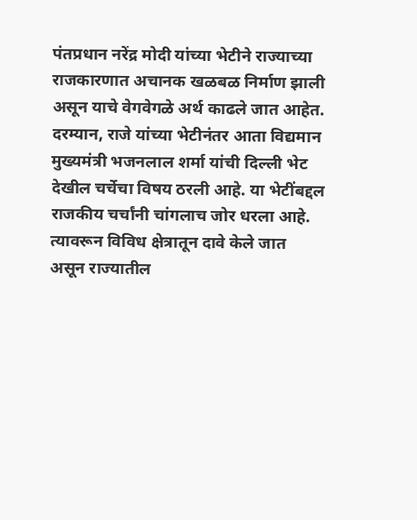पंतप्रधान नरेंद्र मोदी यांच्या भेटीने राज्याच्या राजकारणात अचानक खळबळ निर्माण झाली असून याचे वेगवेगळे अर्थ काढले जात आहेत. दरम्यान, राजे यांच्या भेटीनंतर आता विद्यमान मुख्यमंत्री भजनलाल शर्मा यांची दिल्ली भेट देखील चर्चेचा विषय ठरली आहे. या भेटींबद्दल राजकीय चर्चांनी चांगलाच जोर धरला आहे. त्यावरून विविध क्षेत्रातून दावे केले जात असून राज्यातील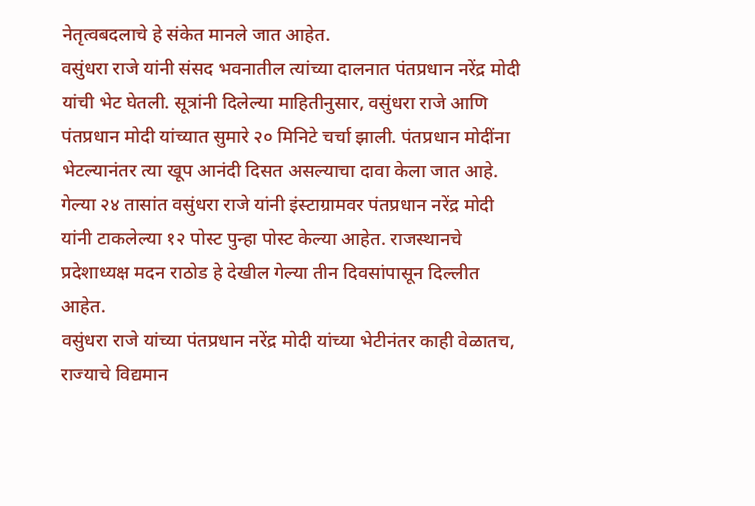नेतृत्वबदलाचे हे संकेत मानले जात आहेत.
वसुंधरा राजे यांनी संसद भवनातील त्यांच्या दालनात पंतप्रधान नरेंद्र मोदी यांची भेट घेतली. सूत्रांनी दिलेल्या माहितीनुसार, वसुंधरा राजे आणि पंतप्रधान मोदी यांच्यात सुमारे २० मिनिटे चर्चा झाली. पंतप्रधान मोदींना भेटल्यानंतर त्या खूप आनंदी दिसत असल्याचा दावा केला जात आहे. गेल्या २४ तासांत वसुंधरा राजे यांनी इंस्टाग्रामवर पंतप्रधान नरेंद्र मोदी यांनी टाकलेल्या १२ पोस्ट पुन्हा पोस्ट केल्या आहेत. राजस्थानचे प्रदेशाध्यक्ष मदन राठोड हे देखील गेल्या तीन दिवसांपासून दिल्लीत आहेत.
वसुंधरा राजे यांच्या पंतप्रधान नरेंद्र मोदी यांच्या भेटीनंतर काही वेळातच, राज्याचे विद्यमान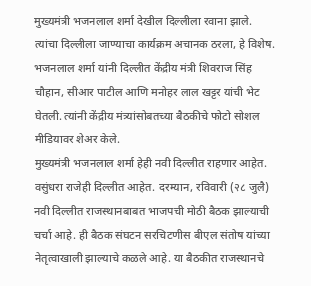मुख्यमंत्री भजनलाल शर्मा देखील दिल्लीला रवाना झाले. त्यांचा दिल्लीला जाण्याचा कार्यक्रम अचानक ठरला, हे विशेष. भजनलाल शर्मा यांनी दिल्लीत केंद्रीय मंत्री शिवराज सिंह चौहान, सीआर पाटील आणि मनोहर लाल खट्टर यांची भेट घेतली. त्यांनी केंद्रीय मंत्र्यांसोबतच्या बैठकीचे फोटो सोशल मीडियावर शेअर केले.
मुख्यमंत्री भजनलाल शर्मा हेही नवी दिल्लीत राहणार आहेत. वसुंधरा राजेही दिल्लीत आहेत. दरम्यान, रविवारी (२८ जुलै) नवी दिल्लीत राजस्थानबाबत भाजपची मोठी बैठक झाल्याची चर्चा आहे. ही बैठक संघटन सरचिटणीस बीएल संतोष यांच्या नेतृत्वाखाली झाल्याचे कळले आहे. या बैठकीत राजस्थानचे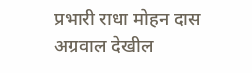प्रभारी राधा मोहन दास अग्रवाल देखील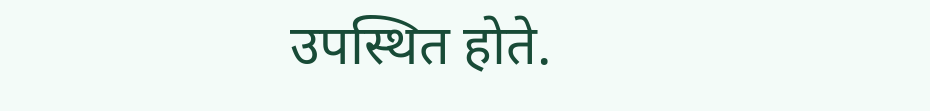उपस्थित होते.